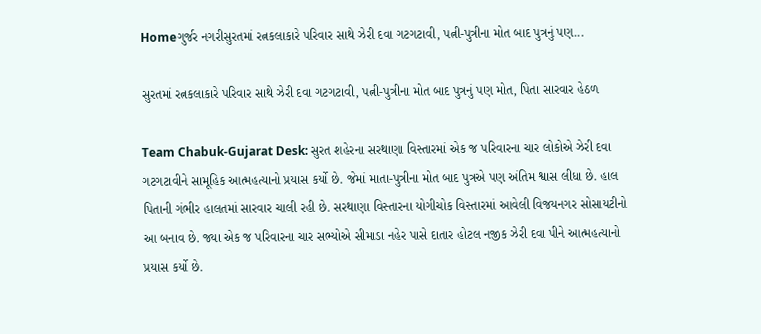Homeગુર્જર નગરીસુરતમાં રત્નકલાકારે પરિવાર સાથે ઝેરી દવા ગટગટાવી, પત્ની-પુત્રીના મોત બાદ પુત્રનું પણ...

સુરતમાં રત્નકલાકારે પરિવાર સાથે ઝેરી દવા ગટગટાવી, પત્ની-પુત્રીના મોત બાદ પુત્રનું પણ મોત, પિતા સારવાર હેઠળ

Team Chabuk-Gujarat Desk: સુરત શહેરના સરથાણા વિસ્તારમાં એક જ પરિવારના ચાર લોકોએ ઝેરી દવા ગટગટાવીને સામૂહિક આત્મહત્યાનો પ્રયાસ કર્યો છે. જેમાં માતા-પુત્રીના મોત બાદ પુત્રએ પણ અંતિમ શ્વાસ લીધા છે. હાલ પિતાની ગંભીર હાલતમાં સારવાર ચાલી રહી છે. સરથાણા વિસ્તારના યોગીચોક વિસ્તારમાં આવેલી વિજયનગર સોસાયટીનો આ બનાવ છે. જ્યા એક જ પરિવારના ચાર સભ્યોએ સીમાડા નહેર પાસે દાતાર હોટલ નજીક ઝેરી દવા પીને આત્મહત્યાનો પ્રયાસ કર્યો છે.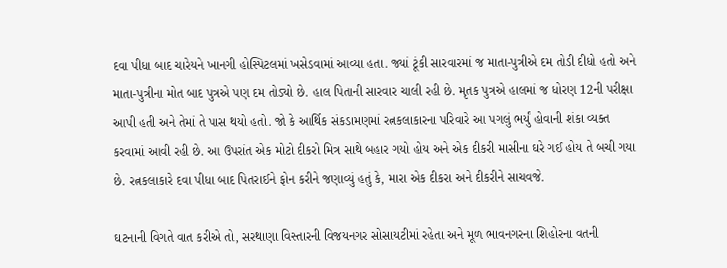દવા પીધા બાદ ચારેયને ખાનગી હોસ્પિટલમાં ખસેડવામાં આવ્યા હતા. જ્યાં ટૂંકી સારવારમાં જ માતા-પુત્રીએ દમ તોડી દીધો હતો અને માતા-પુત્રીના મોત બાદ પુત્રએ પણ દમ તોડ્યો છે. હાલ પિતાની સારવાર ચાલી રહી છે. મૃતક પુત્રએ હાલમાં જ ધોરણ 12ની પરીક્ષા આપી હતી અને તેમાં તે પાસ થયો હતો. જો કે આર્થિક સંકડામણમાં રત્નકલાકારના પરિવારે આ પગલું ભર્યું હોવાની શંકા વ્યક્ત કરવામાં આવી રહી છે. આ ઉપરાંત એક મોટો દીકરો મિત્ર સાથે બહાર ગયો હોય અને એક દીકરી માસીના ઘરે ગઈ હોય તે બચી ગયા છે. રત્નકલાકારે દવા પીધા બાદ પિતરાઈને ફોન કરીને જણાવ્યું હતું કે, મારા એક દીકરા અને દીકરીને સાચવજે.

ઘટનાની વિગતે વાત કરીએ તો, સરથાણા વિસ્તારની વિજયનગર સોસાયટીમાં રહેતા અને મૂળ ભાવનગરના શિહોરના વતની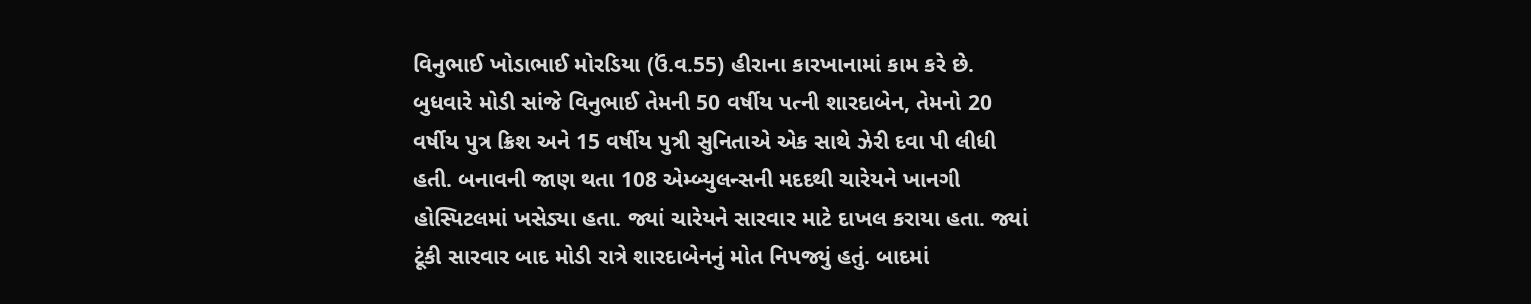વિનુભાઈ ખોડાભાઈ મોરડિયા (ઉં.વ.55) હીરાના કારખાનામાં કામ કરે છે. બુધવારે મોડી સાંજે વિનુભાઈ તેમની 50 વર્ષીય પત્ની શારદાબેન, તેમનો 20 વર્ષીય પુત્ર ક્રિશ અને 15 વર્ષીય પુત્રી સુનિતાએ એક સાથે ઝેરી દવા પી લીધી હતી. બનાવની જાણ થતા 108 એમ્બ્યુલન્સની મદદથી ચારેયને ખાનગી હોસ્પિટલમાં ખસેડ્યા હતા. જ્યાં ચારેયને સારવાર માટે દાખલ કરાયા હતા. જ્યાં ટૂંકી સારવાર બાદ મોડી રાત્રે શારદાબેનનું મોત નિપજ્યું હતું. બાદમાં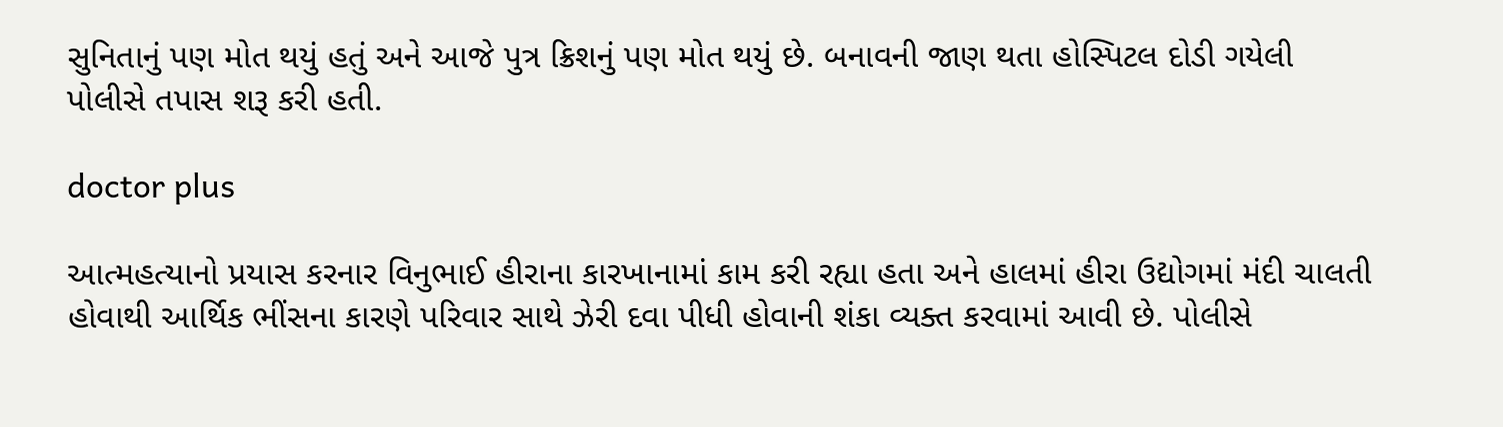સુનિતાનું પણ મોત થયું હતું અને આજે પુત્ર ક્રિશનું પણ મોત થયું છે. બનાવની જાણ થતા હોસ્પિટલ દોડી ગયેલી પોલીસે તપાસ શરૂ કરી હતી.

doctor plus

આત્મહત્યાનો પ્રયાસ કરનાર વિનુભાઈ હીરાના કારખાનામાં કામ કરી રહ્યા હતા અને હાલમાં હીરા ઉદ્યોગમાં મંદી ચાલતી હોવાથી આર્થિક ભીંસના કારણે પરિવાર સાથે ઝેરી દવા પીધી હોવાની શંકા વ્યક્ત કરવામાં આવી છે. પોલીસે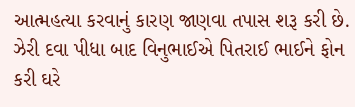આત્મહત્યા કરવાનું કારણ જાણવા તપાસ શરૂ કરી છે. ઝેરી દવા પીધા બાદ વિનુભાઈએ પિતરાઈ ભાઈને ફોન કરી ઘરે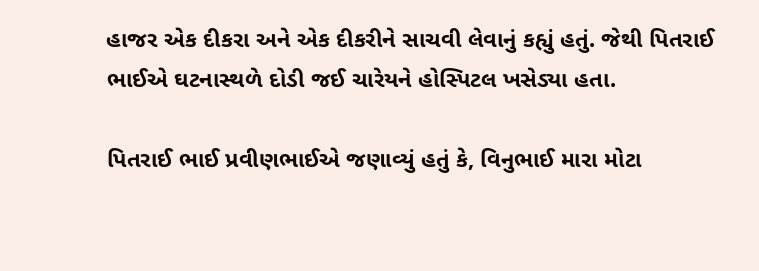હાજર એક દીકરા અને એક દીકરીને સાચવી લેવાનું કહ્યું હતું. જેથી પિતરાઈ ભાઈએ ઘટનાસ્થળે દોડી જઈ ચારેયને હોસ્પિટલ ખસેડ્યા હતા.

પિતરાઈ ભાઈ પ્રવીણભાઈએ જણાવ્યું હતું કે, વિનુભાઈ મારા મોટા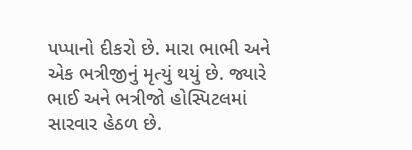પપ્પાનો દીકરો છે. મારા ભાભી અને એક ભત્રીજીનું મૃત્યું થયું છે. જ્યારે ભાઈ અને ભત્રીજો હોસ્પિટલમાં સારવાર હેઠળ છે.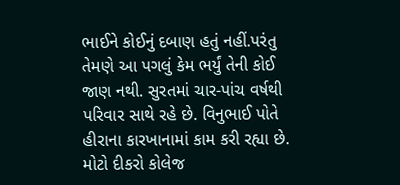ભાઈને કોઈનું દબાણ હતું નહીં.પરંતુ તેમણે આ પગલું કેમ ભર્યું તેની કોઈ જાણ નથી. સુરતમાં ચાર-પાંચ વર્ષથી પરિવાર સાથે રહે છે. વિનુભાઈ પોતે હીરાના કારખાનામાં કામ કરી રહ્યા છે. મોટો દીકરો કોલેજ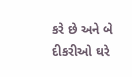કરે છે અને બે દીકરીઓ ઘરે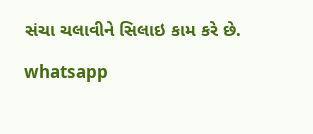સંચા ચલાવીને સિલાઇ કામ કરે છે.

whatsapp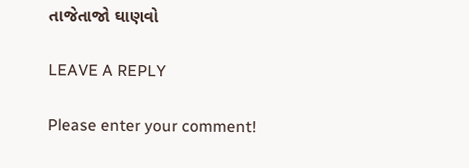તાજેતાજો ઘાણવો

LEAVE A REPLY

Please enter your comment!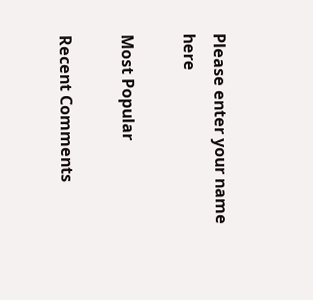Please enter your name here

Most Popular

Recent Comments